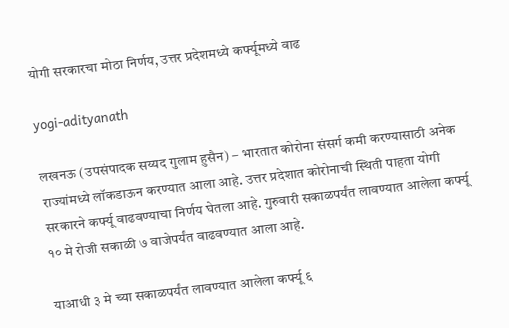योगी सरकारचा मोठा निर्णय, उत्तर प्रदेशमध्ये कर्फ्यूमध्ये वाढ

yogi-adityanath

लखनऊ (उपसंपादक सय्यद गुलाम हुसैन) – भारतात कोरोना संसर्ग कमी करण्यासाठी अनेक राज्यांमध्ये लॉकडाऊन करण्यात आला आहे. उत्तर प्रदेशात कोरोनाची स्थिती पाहता योगी सरकारने कर्फ्यू वाढवण्याचा निर्णय घेतला आहे. गुरुवारी सकाळपर्यंत लावण्यात आलेला कर्फ्यू १० मे रोजी सकाळी ७ वाजेपर्यंत वाढवण्यात आला आहे.

याआधी ३ मे च्या सकाळपर्यंत लावण्यात आलेला कर्फ्यू ६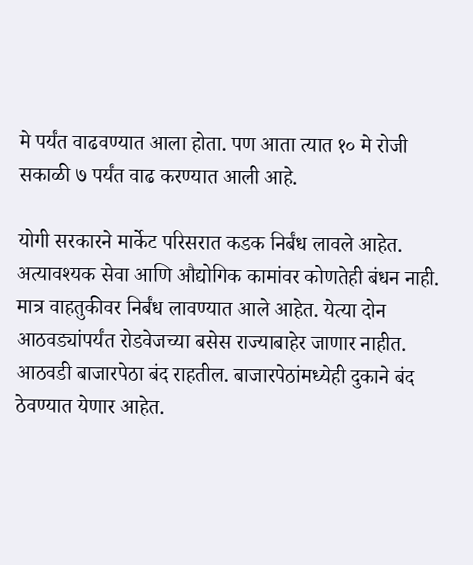मे पर्यंत वाढवण्यात आला होता. पण आता त्यात १० मे रोजी सकाळी ७ पर्यंत वाढ करण्यात आली आहे.

योगी सरकारने मार्केट परिसरात कडक निर्बंध लावले आहेत. अत्यावश्यक सेवा आणि औद्योगिक कामांवर कोणतेही बंधन नाही. मात्र वाहतुकीवर निर्बंध लावण्यात आले आहेत. येत्या दोन आठवड्यांपर्यंत रोडवेजच्या बसेस राज्याबाहेर जाणार नाहीत. आठवडी बाजारपेठा बंद राहतील. बाजारपेठांमध्येही दुकाने बंद ठेवण्यात येणार आहेत.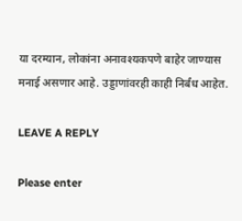या दरम्यान, लोकांना अनावश्यकपणे बाहेर जाण्यास मनाई असणार आहे. उड्डाणांवरही काही निर्बंध आहेत.

LEAVE A REPLY

Please enter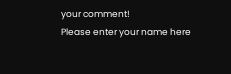your comment!
Please enter your name here